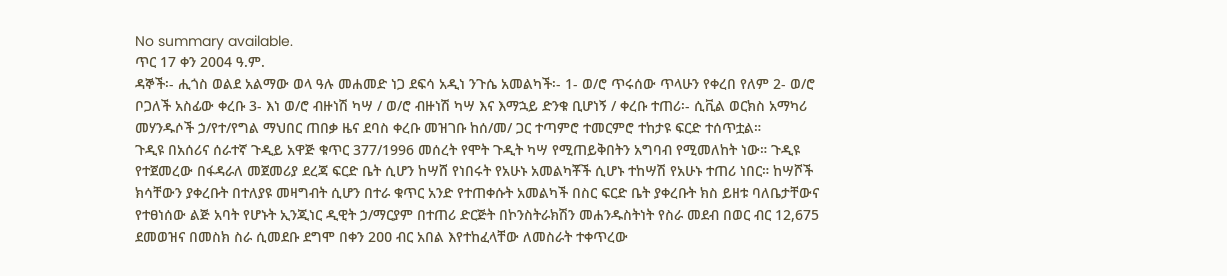No summary available.
ጥር 17 ቀን 2004 ዓ.ም.
ዳኞች፡- ሒጎስ ወልደ አልማው ወላ ዓሉ መሐመድ ነጋ ደፍሳ አዲነ ንጉሴ አመልካች፡- 1- ወ/ሮ ጥሩሰው ጥላሁን የቀረበ የለም 2- ወ/ሮ ቦጋለች አስፊው ቀረቡ 3- እነ ወ/ሮ ብዙነሽ ካሣ / ወ/ሮ ብዙነሽ ካሣ እና እማኋይ ድንቁ ቢሆነኝ / ቀረቡ ተጠሪ፡- ሲቪል ወርክስ አማካሪ መሃንዱሶች ኃ/የተ/የግል ማህበር ጠበቃ ዜና ደባስ ቀረቡ መዝገቡ ከሰ/መ/ ጋር ተጣምሮ ተመርምሮ ተከታዩ ፍርድ ተሰጥቷል።
ጉዲዩ በአሰሪና ሰራተኛ ጉዲይ አዋጅ ቁጥር 377/1996 መሰረት የሞት ጉዲት ካሣ የሚጠይቅበትን አግባብ የሚመለከት ነው። ጉዲዩ የተጀመረው በፋዳራለ መጀመሪያ ደረጃ ፍርድ ቤት ሲሆን ከሣሸ የነበሩት የአሁኑ አመልካቾች ሲሆኑ ተከሣሽ የአሁኑ ተጠሪ ነበር። ከሣሾች ክሳቸውን ያቀረቡት በተለያዩ መዛግብት ሲሆን በተራ ቁጥር አንድ የተጠቀሱት አመልካች በስር ፍርድ ቤት ያቀረቡት ክስ ይዘቱ ባለቤታቸውና የተፀነሰው ልጅ አባት የሆኑት ኢንጂነር ዲዊት ኃ/ማርያም በተጠሪ ድርጅት በኮንስትራክሽን መሐንዱስትነት የስራ መደብ በወር ብር 12,675 ደመወዝና በመስክ ስራ ሲመደቡ ደግሞ በቀን 2ዐዐ ብር አበል እየተከፈላቸው ለመስራት ተቀጥረው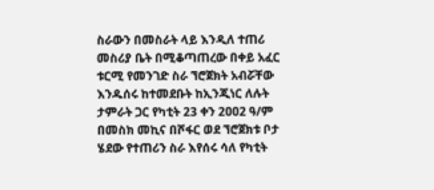ስራውን በመስራት ላይ እንዲለ ተጠሪ መስሪያ ቤት በሚቆጣጠረው በቀይ አፈር ቱርሚ የመንገድ ስራ ኘሮጀክት አብሯቸው እንዱሰሩ ከተመደቡት ከኢንጂነር ለሉት ታምራት ጋር የካቲት 23 ቀን 2ዐዐ2 ዓ/ም በመስክ መኪና በሾፋር ወደ ኘሮጀክቱ ቦታ ሄደው የተጠሪን ስራ እየሰሩ ሳለ የካቲት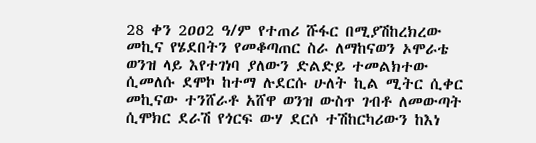28 ቀን 2ዐዐ2 ዓ/ም የተጠሪ ሹፋር በሚያሽከረክረው መኪና የሄደበትን የመቆጣጠር ስራ ለማከናወን ኦሞራቴ ወንዝ ላይ እየተገነባ ያለውን ድልድይ ተመልክተው ሲመለሱ ደሞኮ ከተማ ሉደርሱ ሁለት ኪል ሚትር ሲቀር መኪናው ተንሸራቶ አሸዋ ወንዝ ውስጥ ገብቶ ለመውጣት ሲሞክር ደራሽ የጎርፍ ውሃ ደርሶ ተሽከርካሪውን ከእነ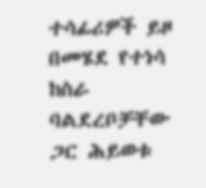ተሳፊሪዎች ይዞ በመሄደ የተነሳ ከስራ ባልደረቦቻቸው ጋር ሕይወቱ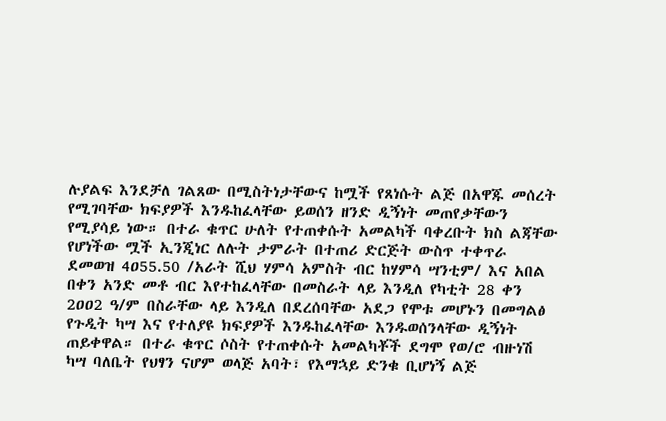ሉያልፍ እንደቻለ ገልጸው በሚስትነታቸውና ከሟች የጸነሱት ልጅ በአዋጁ መሰረት የሚገባቸው ክፍያዎች እንዱከፈላቸው ይወሰን ዘንድ ዲኝነት መጠየቃቸውን የሚያሳይ ነው። በተራ ቁጥር ሁለት የተጠቀሱት አመልካች ባቀረቡት ክስ ልጃቸው የሆነችው ሟች ኢንጂነር ለሉት ታምራት በተጠሪ ድርጅት ውስጥ ተቀጥራ ደመወዝ 4ዐ55.50 /አራት ሺህ ሃምሳ አምስት ብር ከሃምሳ ሣንቲም/ እና አበል በቀን አንድ መቶ ብር እየተከፈላቸው በመስራት ላይ እንዲለ የካቲት 28 ቀን 2ዐዐ2 ዓ/ም በስራቸው ላይ እንዲለ በደረሰባቸው አደጋ የሞቱ መሆኑን በመግልፅ የጉዲት ካሣ እና የተለያዩ ክፍያዎች እንዱከፈላቸው እንዱወሰንላቸው ዲኝነት ጠይቀዋል። በተራ ቁጥር ሶስት የተጠቀሱት አመልካቾች ደግሞ የወ/ሮ ብዙነሽ ካሣ ባለቤት የህፃን ናሆም ወላጅ አባት፣ የእማኋይ ድንቁ ቢሆነኝ ልጅ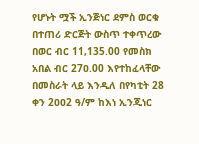የሆኑት ሟች ኢንጅነር ደምስ ወርቁ በተጠሪ ድርጅት ውስጥ ተቀጥረው በወር ብር 11,135.00 የመስክ አበል ብር 27ዐ.00 እየተከፈላቸው በመስራት ላይ እንዲለ በየካቲት 28 ቀን 2ዐዐ2 ዓ/ም ከእነ ኢንጂነር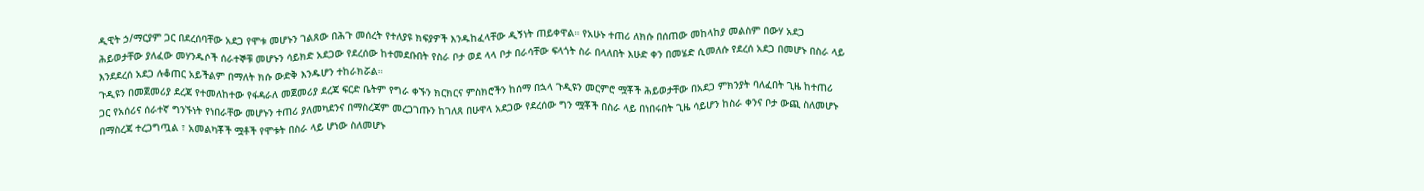ዲዊት ኃ/ማርያም ጋር በደረሰባቸው አደጋ የሞቱ መሆኑን ገልጸው በሕጉ መሰረት የተለያዩ ክፍያዎች እንዱከፈላቸው ዲኝነት ጠይቀዋል። የአሁኑ ተጠሪ ለክሱ በሰጠው መከላከያ መልስም በውሃ አደጋ ሕይወታቸው ያለፈው መሃንዱሶች ሰራተኞቹ መሆኑን ሳይክድ አደጋው የደረሰው ከተመደቡበት የስራ ቦታ ወደ ላላ ቦታ በራሳቸው ፍላጎት ስራ በላለበት እሁድ ቀን በመሄድ ሲመለሱ የደረሰ አደጋ በመሆኑ በስራ ላይ እንደደረሰ አደጋ ሉቆጠር አይችልም በማለት ክሱ ውድቅ እንዱሆን ተከራክሯል።
ጉዲዩን በመጀመሪያ ደረጃ የተመለከተው የፋዳራለ መጀመሪያ ደረጃ ፍርድ ቤትም የግራ ቀኙን ክርክርና ምስክሮችን ከሰማ በኋላ ጉዲዩን መርምሮ ሟቾች ሕይወታቸው በአደጋ ምክንያት ባለፈበት ጊዜ ከተጠሪ ጋር የአሰሪና ሰራተኛ ግንኙነት የነበራቸው መሆኑን ተጠሪ ያለመካደንና በማስረጃም መረጋገጡን ከገለጸ በሁዋላ አደጋው የደረሰው ግን ሟቾች በስራ ላይ በነበሩበት ጊዜ ሳይሆን ከስራ ቀንና ቦታ ውጪ ስለመሆኑ በማስረጃ ተረጋግጧል ፣ አመልካቾች ሟቶች የሞቱት በስራ ላይ ሆነው ስለመሆኑ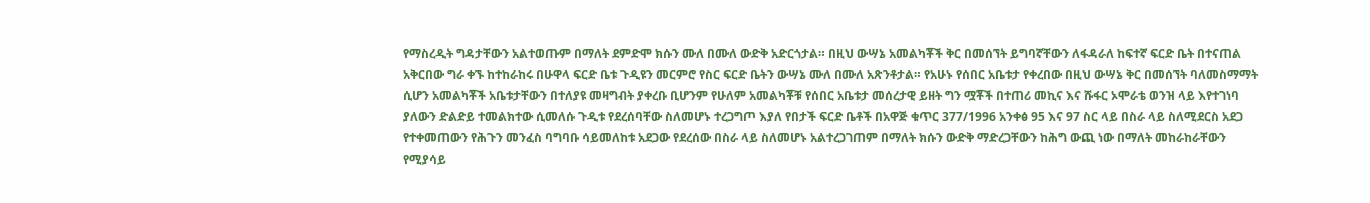የማስረዲት ግዳታቸውን አልተወጡም በማለት ደምድሞ ክሱን ሙለ በሙለ ውድቅ አድርጎታል። በዚህ ውሣኔ አመልካቾች ቅር በመሰኘት ይግባኛቸውን ለፋዳራለ ከፍተኛ ፍርድ ቤት በተናጠል አቅርበው ግራ ቀኙ ከተከራከሩ በሁዋላ ፍርድ ቤቱ ጉዲዩን መርምሮ የስር ፍርድ ቤትን ውሣኔ ሙለ በሙለ አጽንቶታል። የአሁኑ የሰበር አቤቱታ የቀረበው በዚህ ውሣኔ ቅር በመሰኘት ባለመስማማት ሲሆን አመልካቾች አቤቱታቸውን በተለያዩ መዛግብት ያቀረቡ ቢሆንም የሁለም አመልካቾቹ የሰበር አቤቱታ መሰረታዊ ይዘት ግን ሟቾች በተጠሪ መኪና እና ሹፋር ኦሞራቴ ወንዝ ላይ እየተገነባ ያለውን ድልድይ ተመልክተው ሲመለሱ ጉዲቱ የደረሰባቸው ስለመሆኑ ተረጋግጦ እያለ የበታች ፍርድ ቤቶች በአዋጅ ቁጥር 377/1996 አንቀፅ 95 እና 97 ስር ላይ በስራ ላይ ስለሚደርስ አደጋ የተቀመጠውን የሕጉን መንፈስ ባግባቡ ሳይመለከቱ አደጋው የደረሰው በስራ ላይ ስለመሆኑ አልተረጋገጠም በማለት ክሱን ውድቅ ማድረጋቸውን ከሕግ ውጪ ነው በማለት መከራከራቸውን የሚያሳይ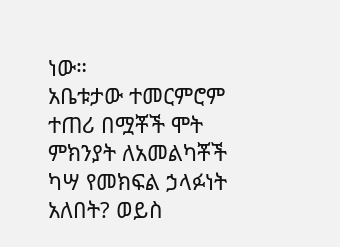ነው።
አቤቱታው ተመርምሮም ተጠሪ በሟቾች ሞት ምክንያት ለአመልካቾች ካሣ የመክፍል ኃላፉነት አለበት? ወይስ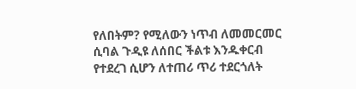የለበትም? የሚለውን ነጥብ ለመመርመር ሲባል ጉዲዩ ለሰበር ችልቱ እንዱቀርብ የተደረገ ሲሆን ለተጠሪ ጥሪ ተደርጎለት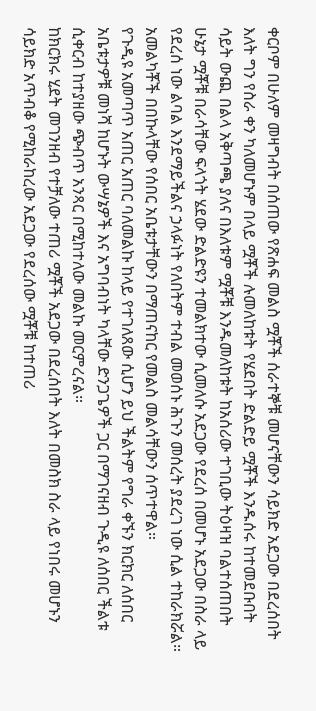ቀርቦም በሁለም መዛግብት በሰጠው የጽሐፍ መልስ ሟቾች ሰራተኞቹ መሆናቸውን ሳይክድ አደጋው በደረሰበት እለት ግን የስራ ቀን ካለመሆኑም በላይ ሟቾች ሉመለከቱት የሄደበት ድልድይ ሟቾች እንዱሰሩ ከተመደቡበት ሳይት ውጪ በልላ አቅጣጫ ያለና በእለቱም ሟቾቹ እንዱመለከቱት ከአሰሪው ተገቢው ትዕዛዝ ባልተሰጠበት ሁኔታ ሟቾቹ በራሳቸው ፍላጎት ሄደው ድልድዩን ተመልክተው ሲመለሱ አደጋው የደረሰ በመሆኑ አደጋው በስራ ላይ የደረሰ ነው ልባል እንደማይችልና ኃላፉነት የለበትም ተብል መወሰኑ ሕጉን መሰረት ያደረገ ነው ሲል ተከራክሯል። አመልካቾች በበኩላቸው የሰበር አቤቱታቸውን በማጠናከር የመልስ መልሳቸውን ሰጥተዋል።
የጉዲዩ አመጣጥ አጠር አጠር ባለመልኩ ከላይ የተገለጸው ሲሆን ይህ ችልትም የግራ ቀኙን ክርክር ለሰበር አቤቱታዎቹ መነሻ ከሆኑት ውሣኔዎች እና አግባብነት ካላቸው ድንጋጌዎች ጋር በማገናዘብ ጉዲዩ ለሰበር ችልቱ ሲቀርብ ከተያዘው ጭብጥ አንጻር በሚከተለው መልኩ መርምረናል።
ከክርክሩ ሂደት መገንዘብ የተቻለው ተጠሪ ሟቾች አደጋው በደረሰበት እለት በመስክ ስራ ላይ የነበሩ መሆኑን ሳይክድ አጥብቆ የሚከራከረው አደጋው የደረሰው ሟቾቹ ከተጠሪ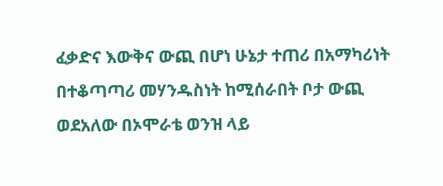ፈቃድና እውቅና ውጪ በሆነ ሁኔታ ተጠሪ በአማካሪነት በተቆጣጣሪ መሃንዱስነት ከሚሰራበት ቦታ ውጪ ወደአለው በኦሞራቴ ወንዝ ላይ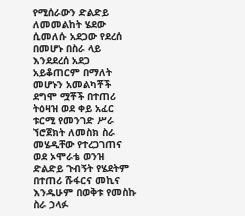የሚሰራውን ድልድይ ለመመልከት ሄደው ሲመለሱ አደጋው የደረሰ በመሆኑ በስራ ላይ እንደደረሰ አደጋ አይቆጠርም በማለት መሆኑን አመልካቾች ደግሞ ሟቾች በተጠሪ ትዕዛዝ ወደ ቀይ አፈር ቱርሚ የመንገድ ሥራ ኘሮጀክት ለመስክ ስራ መሄዲቸው የተረጋገጠና ወደ ኦሞራቴ ወንዝ ድልድይ ጉብኝት የሄደትም በተጠሪ ሹፋርና መኪና እንዱሁም በወቅቱ የመስኩ ስራ ኃላፉ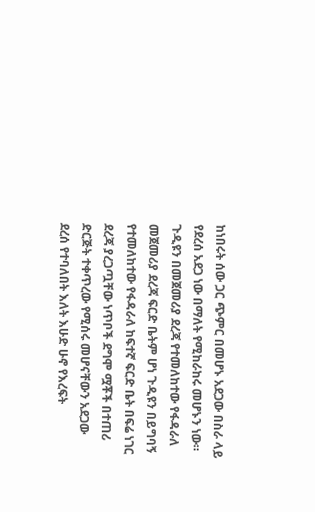ከነበሩት ሰው ጋር ጭምር በመሆኑ አደጋው በስራ ላይ የደረሰ አደጋ ነው በማለት የሚከራከሩ መሆኑን ነው። ጉዲዩን በመጀመሪያ ደረጃ የተመለከተው የፋዳራለ መጀመሪያ ደረጃ ፍርድ ቤትም ሆነ ጉዲዩን በይግባኝ የተመለከተው የፋዳራለ ከፍተኛ ፍርድ ቤት በፍሬ ነገር ደረጃ ያረጋጧቸው ነጥቦች ደግሞ ሟቾች በተጠሪ ድርጅት ተቀጥረው የሚሰሩ መሆናቸውን አደጋው ደረሰ የተባለበት እለት እሁድ ሁኖ የእረፍት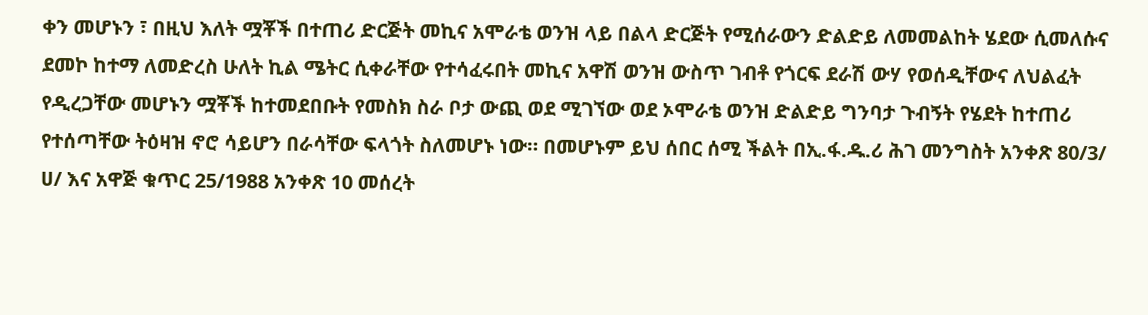ቀን መሆኑን ፣ በዚህ እለት ሟቾች በተጠሪ ድርጅት መኪና አሞራቴ ወንዝ ላይ በልላ ድርጅት የሚሰራውን ድልድይ ለመመልከት ሄደው ሲመለሱና ደመኮ ከተማ ለመድረስ ሁለት ኪል ሜትር ሲቀራቸው የተሳፈሩበት መኪና አዋሽ ወንዝ ውስጥ ገብቶ የጎርፍ ደራሽ ውሃ የወሰዲቸውና ለህልፈት የዲረጋቸው መሆኑን ሟቾች ከተመደበቡት የመስክ ስራ ቦታ ውጪ ወደ ሚገኘው ወደ ኦሞራቴ ወንዝ ድልድይ ግንባታ ጉብኝት የሄደት ከተጠሪ የተሰጣቸው ትዕዛዝ ኖሮ ሳይሆን በራሳቸው ፍላጎት ስለመሆኑ ነው። በመሆኑም ይህ ሰበር ሰሚ ችልት በኢ.ፋ.ዱ.ሪ ሕገ መንግስት አንቀጽ 80/3/ ሀ/ እና አዋጅ ቁጥር 25/1988 አንቀጽ 10 መሰረት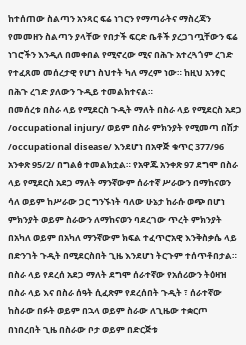ከተሰጠው ስልጣን አንጻር ፍሬ ነገርን የማጣራትና ማስረጃን የመመዘን ስልጣን ያላቸው የበታች ፍርድ ቤቶች ያረጋገጧቸውን ፍሬ ነገሮችን እንዲለ በመቀበል የሚኖረው ሚና በሕጉ አተረጓጎም ረገድ የተፈጸመ መሰረታዊ የሆነ ስህተት ካለ ማረም ነው። ከዚህ አንፃር በሕጉ ረገድ ያለውን ጉዲይ ተመልክተናል።
በመሰረቱ በስራ ላይ የሚደርስ ጉዲት ማለት በስራ ላይ የሚደርስ አደጋ /occupational injury/ ወይም በስራ ምክንያት የሚመጣ በሽታ /occupational disease/ እንደሆነ በአዋጅ ቁጥር 377/96 አንቀጽ 95/2/ በግልፅ ተመልክቷል። የአዋጁ አንቀጽ 97 ደግሞ በስራ ላይ የሚደርስ አደጋ ማለት ማንኛውም ሰራተኛ ሥራውን በማከናወን ሳለ ወይም ከሥራው ጋር ግንኙነት ባለው ሁኔታ ከራሱ ወጭ በሆነ ምክንያት ወይም ስራውን ለማከናወን ባደረገው ጥረት ምክንያት በአካለ ወይም በአካለ ማንኛውም ክፍል ተፈጥሮአዊ እንቅስቃሴ ላይ በድንገት ጉዲት በሚደርስበት ጊዜ እንደሆነ ትርጉም ተሰጥቶበታል። በስራ ላይ የደረሰ አደጋ ማለት ደግሞ ሰራተኛው የአሰሪውን ትዕዛዝ በስራ ላይ እና በስራ ሰዓት ሲፈጽም የደረሰበት ጉዲት ፣ ሰራተኛው ከስራው በፉት ወይም በኋላ ወይም ስራው ለጊዜው ተቋርጦ በነበረበት ጊዜ በስራው ቦታ ወይም በድርጅቱ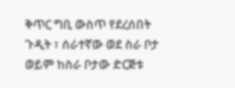ቅጥር ግቢ ውስጥ የደረሰበት ጉዲት ፣ ሰራተኛው ወደ ስራ ቦታ ወይም ከስራ ቦታው ድርጅቱ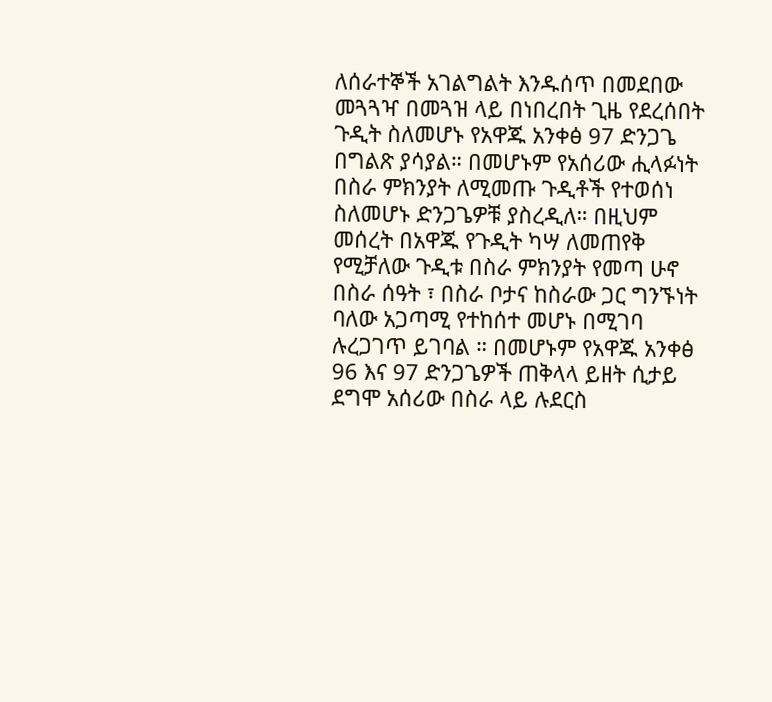ለሰራተኞች አገልግልት እንዱሰጥ በመደበው መጓጓዣ በመጓዝ ላይ በነበረበት ጊዜ የደረሰበት ጉዲት ስለመሆኑ የአዋጁ አንቀፅ 97 ድንጋጌ በግልጽ ያሳያል። በመሆኑም የአሰሪው ሒላፉነት በስራ ምክንያት ለሚመጡ ጉዲቶች የተወሰነ ስለመሆኑ ድንጋጌዎቹ ያስረዲለ። በዚህም መሰረት በአዋጁ የጉዲት ካሣ ለመጠየቅ የሚቻለው ጉዲቱ በስራ ምክንያት የመጣ ሁኖ በስራ ሰዓት ፣ በስራ ቦታና ከስራው ጋር ግንኙነት ባለው አጋጣሚ የተከሰተ መሆኑ በሚገባ ሉረጋገጥ ይገባል ። በመሆኑም የአዋጁ አንቀፅ 96 እና 97 ድንጋጌዎች ጠቅላላ ይዘት ሲታይ ደግሞ አሰሪው በስራ ላይ ሉደርስ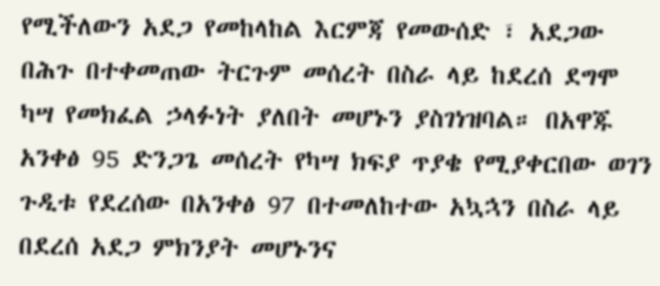የሚችለውን አደጋ የመከላከል እርምጃ የመውሰድ ፣ አደጋው በሕጉ በተቀመጠው ትርጉም መሰረት በስራ ላይ ከደረሰ ደግሞ ካሣ የመክፈል ኃላፉነት ያለበት መሆኑን ያስገነዝባል። በአዋጁ አንቀፅ 95 ድንጋጌ መሰረት የካሣ ክፍያ ጥያቄ የሚያቀርበው ወገን ጉዲቱ የደረሰው በአንቀፅ 97 በተመለከተው አኳኋን በስራ ላይ በደረሰ አደጋ ምክንያት መሆኑንና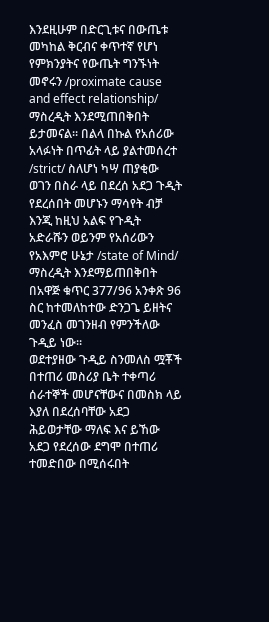እንደዚሁም በድርጊቱና በውጤቱ መካከል ቅርብና ቀጥተኛ የሆነ የምክንያትና የውጤት ግንኙነት መኖሩን /proximate cause and effect relationship/ ማስረዲት እንደሚጠበቅበት ይታመናል። በልላ በኩል የአሰሪው አላፉነት በጥፊት ላይ ያልተመሰረተ /strict/ ስለሆነ ካሣ ጠያቂው ወገን በስራ ላይ በደረሰ አደጋ ጉዲት የደረሰበት መሆኑን ማሳየት ብቻ እንጂ ከዚህ አልፍ የጉዲት አድራሹን ወይንም የአሰሪውን የአእምሮ ሁኔታ /state of Mind/ ማስረዲት እንደማይጠበቅበት በአዋጅ ቁጥር 377/96 አንቀጽ 96 ስር ከተመለከተው ድንጋጌ ይዘትና መንፈስ መገንዘብ የምንችለው ጉዲይ ነው።
ወደተያዘው ጉዲይ ስንመለስ ሟቾች በተጠሪ መስሪያ ቤት ተቀጣሪ ሰራተኞች መሆናቸውና በመስክ ላይ እያለ በደረሰባቸው አደጋ ሕይወታቸው ማለፍ እና ይኸው አደጋ የደረሰው ደግሞ በተጠሪ ተመድበው በሚሰሩበት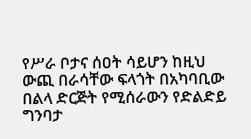የሥራ ቦታና ሰዐት ሳይሆን ከዚህ ውጪ በራሳቸው ፍላጎት በአካባቢው በልላ ድርጅት የሚሰራውን የድልድይ ግንባታ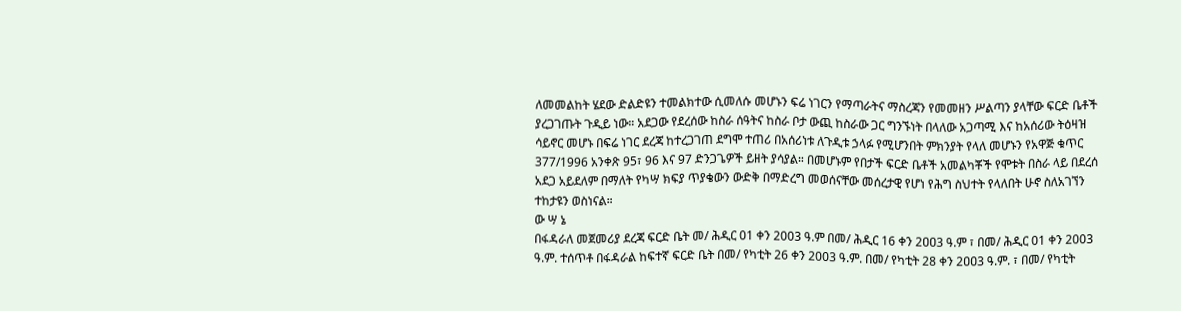ለመመልከት ሄደው ድልድዩን ተመልክተው ሲመለሱ መሆኑን ፍሬ ነገርን የማጣራትና ማስረጃን የመመዘን ሥልጣን ያላቸው ፍርድ ቤቶች ያረጋገጡት ጉዲይ ነው። አደጋው የደረሰው ከስራ ሰዓትና ከስራ ቦታ ውጪ ከስራው ጋር ግንኙነት በላለው አጋጣሚ እና ከአሰሪው ትዕዛዝ ሳይኖር መሆኑ በፍሬ ነገር ደረጃ ከተረጋገጠ ደግሞ ተጠሪ በአሰሪነቱ ለጉዲቱ ኃላፉ የሚሆንበት ምክንያት የላለ መሆኑን የአዋጅ ቁጥር 377/1996 አንቀጽ 95፣ 96 እና 97 ድንጋጌዎች ይዘት ያሳያል። በመሆኑም የበታች ፍርድ ቤቶች አመልካቾች የሞቱት በስራ ላይ በደረሰ አደጋ አይደለም በማለት የካሣ ክፍያ ጥያቄውን ውድቅ በማድረግ መወሰናቸው መሰረታዊ የሆነ የሕግ ስህተት የላለበት ሁኖ ስለአገኘን ተከታዩን ወስነናል።
ው ሣ ኔ
በፋዳራለ መጀመሪያ ደረጃ ፍርድ ቤት መ/ ሕዲር 01 ቀን 2003 ዓ.ም በመ/ ሕዲር 16 ቀን 2ዐዐ3 ዓ.ም ፣ በመ/ ሕዲር 01 ቀን 2003 ዓ.ም. ተሰጥቶ በፋዳራል ከፍተኛ ፍርድ ቤት በመ/ የካቲት 26 ቀን 2003 ዓ.ም. በመ/ የካቲት 28 ቀን 2ዐዐ3 ዓ.ም. ፣ በመ/ የካቲት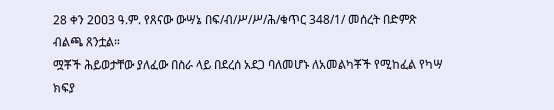28 ቀን 2ዐዐ3 ዓ.ም. የጸናው ውሣኔ በፍ/ብ/ሥ/ሥ/ሕ/ቁጥር 348/1/ መሰረት በድምጽ ብልጫ ጸንቷል።
ሟቾች ሕይወታቸው ያለፈው በስራ ላይ በደረሰ አደጋ ባለመሆኑ ለአመልካቾች የሚከፈል የካሣ ክፍያ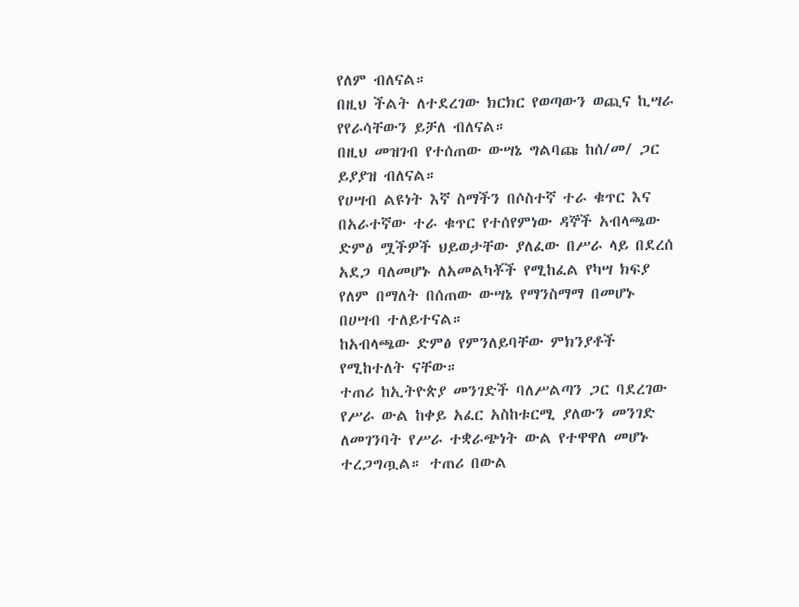የለም ብለናል።
በዚህ ችልት ለተደረገው ክርክር የወጣውን ወጪና ኪሣራ የየራሳቸውን ይቻለ ብለናል።
በዚህ መዝገብ የተሰጠው ውሣኔ ግልባጩ ከሰ/መ/ ጋር ይያያዝ ብለናል።
የሀሣብ ልዩነት እኛ ስማችን በሶስተኛ ተራ ቁጥር እና በአራተኛው ተራ ቁጥር የተሰየምነው ዳኞች አብላጫው ድምፅ ሟችዎች ህይወታቸው ያለፈው በሥራ ላይ በደረሰ አደጋ ባለመሆኑ ለአመልካቾች የሚከፈል የካሣ ክፍያ የለም በማለት በሰጠው ውሣኔ የማንስማማ በመሆኑ በሀሣብ ተለይተናል።
ከአብላጫው ድምፅ የምንለይባቸው ምክንያቶች የሚከተለት ናቸው።
ተጠሪ ከኢትዮጵያ መንገድች ባለሥልጣን ጋር ባደረገው የሥራ ውል ከቀይ አፈር አስከቱርሚ ያለውን መንገድ ለመገንባት የሥራ ተቋራጭነት ውል የተዋዋለ መሆኑ ተረጋግጧል። ተጠሪ በውል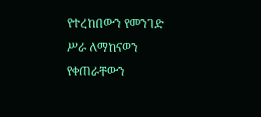የተረከበውን የመንገድ ሥራ ለማከናወን የቀጠራቸውን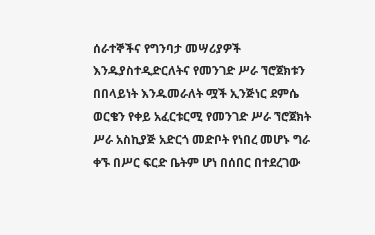ሰራተኞችና የግንባታ መሣሪያዎች እንዱያስተዲድርለትና የመንገድ ሥራ ኘሮጀክቱን በበላይነት እንዱመራለት ሟች ኢንጅነር ደምሴ ወርቄን የቀይ አፈርቱርሚ የመንገድ ሥራ ኘሮጀክት ሥራ አስኪያጅ አድርጎ መድቦት የነበረ መሆኑ ግራ ቀኙ በሥር ፍርድ ቤትም ሆነ በሰበር በተደረገው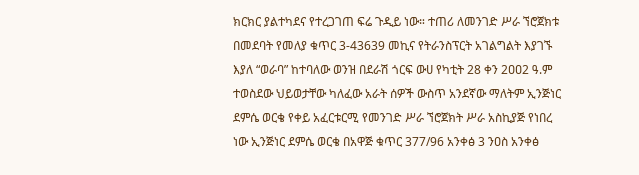ክርክር ያልተካደና የተረጋገጠ ፍሬ ጉዲይ ነው። ተጠሪ ለመንገድ ሥራ ኘሮጀክቱ በመደባት የመለያ ቁጥር 3-43639 መኪና የትራንስፕርት አገልግልት እያገኙ እያለ “ወራባ” ከተባለው ወንዝ በደራሽ ጎርፍ ውሀ የካቲት 28 ቀን 2ዐዐ2 ዓ.ም ተወስደው ህይወታቸው ካለፈው አራት ሰዎች ውስጥ አንደኛው ማለትም ኢንጅነር ደምሴ ወርቄ የቀይ አፈርቱርሚ የመንገድ ሥራ ኘሮጀክት ሥራ አስኪያጅ የነበረ ነው ኢንጅነር ደምሴ ወርቄ በአዋጅ ቁጥር 377/96 አንቀፅ 3 ንዐስ አንቀፅ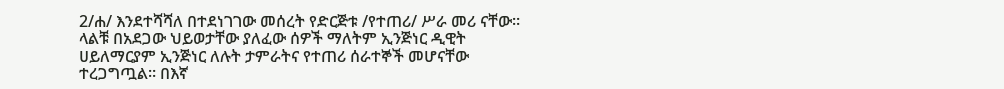2/ሐ/ እንደተሻሻለ በተደነገገው መሰረት የድርጅቱ /የተጠሪ/ ሥራ መሪ ናቸው።
ላልቹ በአደጋው ህይወታቸው ያለፈው ሰዎች ማለትም ኢንጅነር ዲዊት ሀይለማርያም ኢንጅነር ለሉት ታምራትና የተጠሪ ሰራተኞች መሆናቸው ተረጋግጧል። በእኛ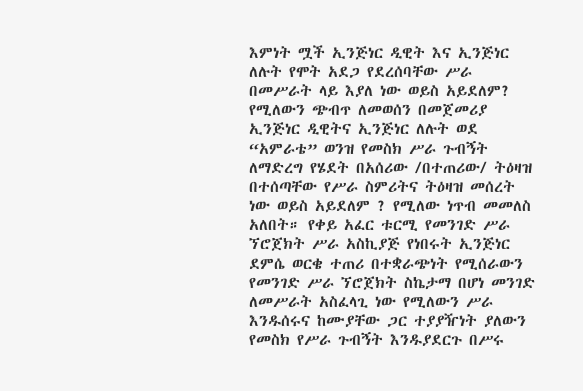እምነት ሟች ኢንጅነር ዲዊት እና ኢንጅነር ለሉት የሞት አደጋ የደረሰባቸው ሥራ በመሥራት ላይ እያለ ነው ወይስ አይደለም? የሚለውን ጭብጥ ለመወሰን በመጀመሪያ ኢንጅነር ዲዊትና ኢንጅነር ለሉት ወደ “አምራቴ” ወንዝ የመስክ ሥራ ጉብኝት ለማድረግ የሄደት በአሰሪው /በተጠሪው/ ትዕዛዝ በተሰጣቸው የሥራ ስምሪትና ትዕዛዝ መሰረት ነው ወይስ አይደለም ? የሚለው ነጥብ መመለስ አለበት። የቀይ አፈር ቱርሚ የመንገድ ሥራ ኘሮጀክት ሥራ አስኪያጅ የነበሩት ኢንጅነር ደምሴ ወርቄ ተጠሪ በተቋራጭነት የሚሰራውን የመንገድ ሥራ ኘሮጀክት ስኬታማ በሆነ መንገድ ለመሥራት አስፈላጊ ነው የሚለውን ሥራ እንዱሰሩና ከሙያቸው ጋር ተያያዥነት ያለውን የመስክ የሥራ ጉብኝት እንዱያደርጉ በሥሩ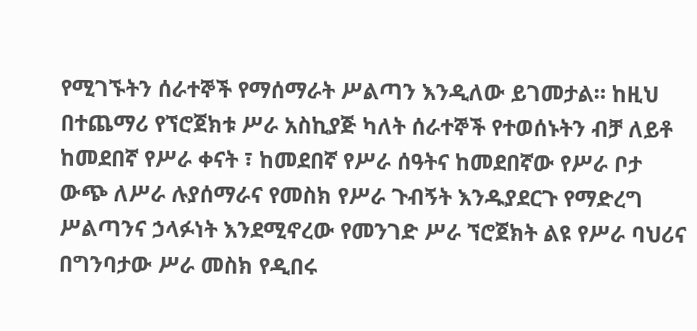የሚገኙትን ሰራተኞች የማሰማራት ሥልጣን እንዲለው ይገመታል። ከዚህ በተጨማሪ የኘሮጀክቱ ሥራ አስኪያጅ ካለት ሰራተኞች የተወሰኑትን ብቻ ለይቶ ከመደበኛ የሥራ ቀናት ፣ ከመደበኛ የሥራ ሰዓትና ከመደበኛው የሥራ ቦታ ውጭ ለሥራ ሉያሰማራና የመስክ የሥራ ጉብኝት እንዱያደርጉ የማድረግ ሥልጣንና ኃላፉነት እንደሚኖረው የመንገድ ሥራ ኘሮጀክት ልዩ የሥራ ባህሪና በግንባታው ሥራ መስክ የዲበሩ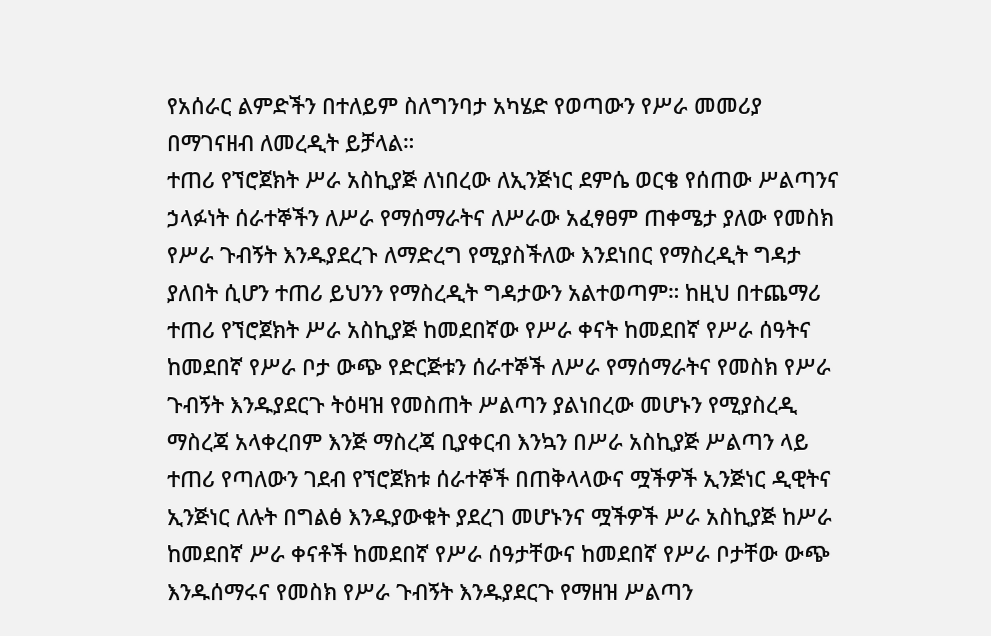የአሰራር ልምድችን በተለይም ስለግንባታ አካሄድ የወጣውን የሥራ መመሪያ በማገናዘብ ለመረዲት ይቻላል።
ተጠሪ የኘሮጀክት ሥራ አስኪያጅ ለነበረው ለኢንጅነር ደምሴ ወርቄ የሰጠው ሥልጣንና ኃላፉነት ሰራተኞችን ለሥራ የማሰማራትና ለሥራው አፈፃፀም ጠቀሜታ ያለው የመስክ የሥራ ጉብኝት እንዱያደረጉ ለማድረግ የሚያስችለው እንደነበር የማስረዲት ግዳታ ያለበት ሲሆን ተጠሪ ይህንን የማስረዲት ግዳታውን አልተወጣም። ከዚህ በተጨማሪ ተጠሪ የኘሮጀክት ሥራ አስኪያጅ ከመደበኛው የሥራ ቀናት ከመደበኛ የሥራ ሰዓትና ከመደበኛ የሥራ ቦታ ውጭ የድርጅቱን ሰራተኞች ለሥራ የማሰማራትና የመስክ የሥራ ጉብኝት እንዱያደርጉ ትዕዛዝ የመስጠት ሥልጣን ያልነበረው መሆኑን የሚያስረዲ ማስረጃ አላቀረበም እንጅ ማስረጃ ቢያቀርብ እንኳን በሥራ አስኪያጅ ሥልጣን ላይ ተጠሪ የጣለውን ገደብ የኘሮጀክቱ ሰራተኞች በጠቅላላውና ሟችዎች ኢንጅነር ዲዊትና ኢንጅነር ለሉት በግልፅ እንዱያውቁት ያደረገ መሆኑንና ሟችዎች ሥራ አስኪያጅ ከሥራ ከመደበኛ ሥራ ቀናቶች ከመደበኛ የሥራ ሰዓታቸውና ከመደበኛ የሥራ ቦታቸው ውጭ እንዱሰማሩና የመስክ የሥራ ጉብኝት እንዱያደርጉ የማዘዝ ሥልጣን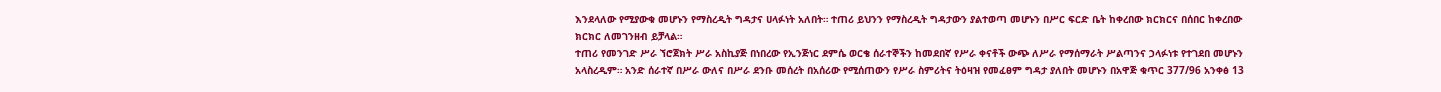እንደላለው የሚያውቁ መሆኑን የማስረዲት ግዳታና ሀላፉነት አለበት። ተጠሪ ይህንን የማስረዲት ግዳታውን ያልተወጣ መሆኑን በሥር ፍርድ ቤት ከቀረበው ክርክርና በሰበር ከቀረበው ክርክር ለመገንዘብ ይቻላል።
ተጠሪ የመንገድ ሥራ ኘሮጀክት ሥራ አስኪያጅ በነበረው የኢንጅነር ደምሴ ወርቄ ሰራተኞችን ከመደበኛ የሥራ ቀናቶች ውጭ ለሥራ የማሰማራት ሥልጣንና ኃላፉነቱ የተገደበ መሆኑን አላስረዲም። አንድ ሰራተኛ በሥራ ውለና በሥራ ደንቡ መሰረት በአሰሪው የሚሰጠውን የሥራ ስምሪትና ትዕዛዝ የመፈፀም ግዳታ ያለበት መሆኑን በአዋጅ ቁጥር 377/96 አንቀፅ 13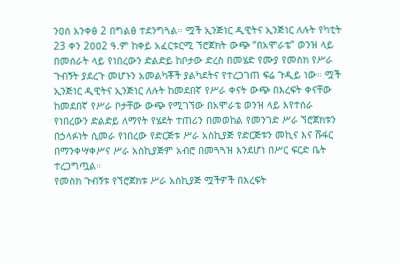ንዐሰ አንቀፅ 2 በግልፅ ተደንግጓል። ሟች ኢንጅነር ዲዊትና ኢንጅነር ለሉት የካቲት 23 ቀን 2ዐዐ2 ዓ.ም ከቀይ አፈርቱርሚ ኘሮጀክት ውጭ “በአሞራቴ” ወንዝ ላይ በመሰራት ላይ የነበረውን ድልድይ ከቦታው ድረስ በመሄድ የሙያ የመስክ የሥራ ጉብኝት ያደረጉ መሆኑን አመልካቾች ያልካደትና የተረጋገጠ ፍሬ ጉዲይ ነው። ሟች ኢንጅነር ዲዊትና ኢንጅነር ለሉት ከመደበኛ የሥራ ቀናት ውጭ በእረፍት ቀናቸው ከመደበኛ የሥራ ቦታቸው ውጭ የሚገኘው በአሞራቴ ወንዝ ላይ እየተሰራ የነበረውን ድልድይ ለማየት የሄደት ተጠሪን በመወከል የመንገድ ሥራ ኘሮጀክቱን በኃላፉነት ሲመራ የነበረው የድርጅቱ ሥራ አስኪያጅ የድርጅቱን መኪና እና ሹፋር በማንቀሣቀሥና ሥራ አስኪያጅም አብሮ በመጓጓዝ እንደሆነ በሥር ፍርድ ቤት ተረጋግጧል።
የመስክ ጉብኝቱ የኘሮጀክቱ ሥራ አስኪያጅ ሟችዎች በእረፍት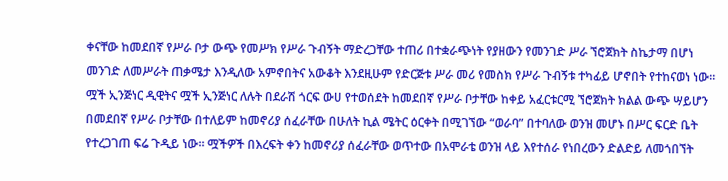ቀናቸው ከመደበኛ የሥራ ቦታ ውጭ የመሥክ የሥራ ጉብኝት ማድረጋቸው ተጠሪ በተቋራጭነት የያዘውን የመንገድ ሥራ ኘሮጀክት ስኬታማ በሆነ መንገድ ለመሥራት ጠቃሜታ እንዲለው አምኖበትና አውቆት እንደዚሁም የድርጅቱ ሥራ መሪ የመስክ የሥራ ጉብኝቱ ተካፊይ ሆኖበት የተከናወነ ነው።
ሟች ኢንጅነር ዲዊትና ሟች ኢንጅነር ለሉት በደራሽ ጎርፍ ውሀ የተወሰደት ከመደበኛ የሥራ ቦታቸው ከቀይ አፈርቱርሚ ኘሮጀክት ክልል ውጭ ሣይሆን በመደበኛ የሥራ ቦታቸው በተለይም ከመኖሪያ ሰፈራቸው በሁለት ኪል ሜትር ዕርቀት በሚገኘው “ወራባ” በተባለው ወንዝ መሆኑ በሥር ፍርድ ቤት የተረጋገጠ ፍሬ ጉዲይ ነው። ሟችዎች በእረፍት ቀን ከመኖሪያ ሰፈራቸው ወጥተው በአሞራቴ ወንዝ ላይ እየተሰራ የነበረውን ድልድይ ለመጎበኘት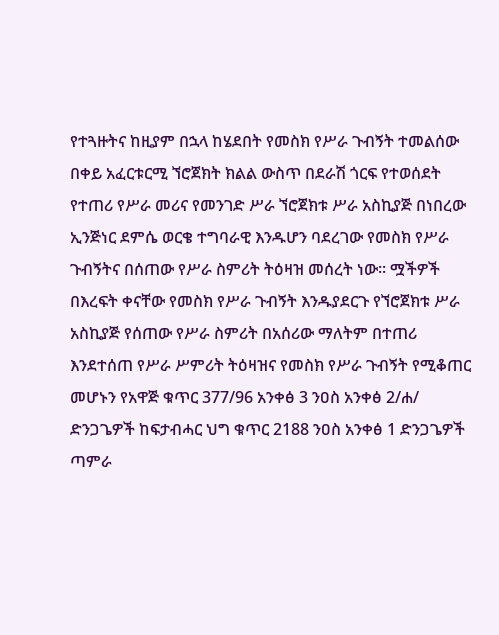የተጓዙትና ከዚያም በኋላ ከሄደበት የመስክ የሥራ ጉብኝት ተመልሰው በቀይ አፈርቱርሚ ኘሮጀክት ክልል ውስጥ በደራሽ ጎርፍ የተወሰደት የተጠሪ የሥራ መሪና የመንገድ ሥራ ኘሮጀክቱ ሥራ አስኪያጅ በነበረው ኢንጅነር ደምሴ ወርቄ ተግባራዊ እንዱሆን ባደረገው የመስክ የሥራ ጉብኝትና በሰጠው የሥራ ስምሪት ትዕዛዝ መሰረት ነው። ሟችዎች በእረፍት ቀናቸው የመስክ የሥራ ጉብኝት እንዱያደርጉ የኘሮጀክቱ ሥራ አስኪያጅ የሰጠው የሥራ ስምሪት በአሰሪው ማለትም በተጠሪ እንደተሰጠ የሥራ ሥምሪት ትዕዛዝና የመስክ የሥራ ጉብኝት የሚቆጠር መሆኑን የአዋጅ ቁጥር 377/96 አንቀፅ 3 ንዐስ አንቀፅ 2/ሐ/ ድንጋጌዎች ከፍታብሓር ህግ ቁጥር 2188 ንዐስ አንቀፅ 1 ድንጋጌዎች ጣምራ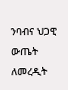ንባብና ህጋዊ ውጤት ለመረዲት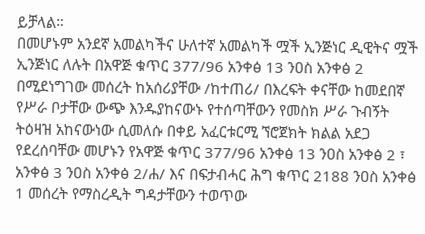ይቻላል።
በመሆኑም አንደኛ አመልካችና ሁለተኛ አመልካች ሟች ኢንጅነር ዲዊትና ሟች ኢንጅነር ለሉት በአዋጅ ቁጥር 377/96 አንቀፅ 13 ንዐስ አንቀፅ 2 በሚደነግገው መሰረት ከአሰሪያቸው /ከተጠሪ/ በእረፍት ቀናቸው ከመደበኛ የሥራ ቦታቸው ውጭ እንዱያከናውኑ የተሰጣቸውን የመስክ ሥራ ጉብኝት ትዕዛዝ አከናውነው ሲመለሱ በቀይ አፈርቱርሚ ኘሮጀክት ክልል አደጋ የደረሰባቸው መሆኑን የአዋጅ ቁጥር 377/96 አንቀፅ 13 ንዐስ አንቀፅ 2 ፣ አንቀፅ 3 ንዐስ አንቀፅ 2/ሐ/ እና በፍታብሓር ሕግ ቁጥር 2188 ንዐስ አንቀፅ 1 መሰረት የማስረዲት ግዳታቸውን ተወጥው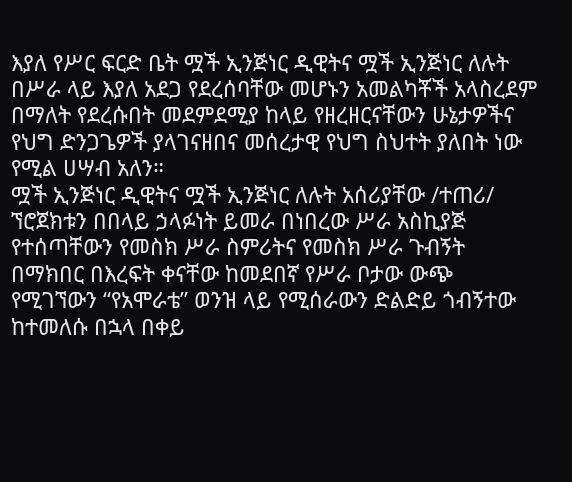እያለ የሥር ፍርድ ቤት ሟች ኢንጅነር ዲዊትና ሟች ኢንጅነር ለሉት በሥራ ላይ እያለ አደጋ የደረሰባቸው መሆኑን አመልካቾች አላስረደም በማለት የደረሱበት መደምደሚያ ከላይ የዘረዘርናቸውን ሁኔታዎችና የህግ ድንጋጌዎች ያላገናዘበና መሰረታዊ የህግ ስህተት ያለበት ነው የሚል ሀሣብ አለን።
ሟች ኢንጅነር ዲዊትና ሟች ኢንጅነር ለሉት አሰሪያቸው /ተጠሪ/ ኘሮጀክቱን በበላይ ኃላፉነት ይመራ በነበረው ሥራ አስኪያጅ የተሰጣቸውን የመስክ ሥራ ስምሪትና የመስክ ሥራ ጉብኝት በማክበር በእረፍት ቀናቸው ከመደበኛ የሥራ ቦታው ውጭ የሚገኘውን “የአሞራቴ” ወንዝ ላይ የሚሰራውን ድልድይ ጎብኝተው ከተመለሱ በኋላ በቀይ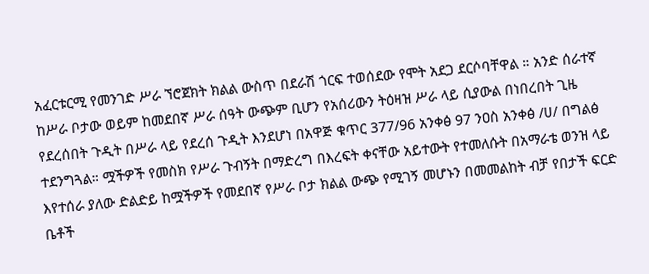አፈርቱርሚ የመንገድ ሥራ ኘሮጀክት ክልል ውስጥ በደራሽ ጎርፍ ተወሰደው የሞት አደጋ ደርሶባቸዋል ። አንድ ሰራተኛ ከሥራ ቦታው ወይም ከመደበኛ ሥራ ሰዓት ውጭም ቢሆን የአሰሪውን ትዕዛዝ ሥራ ላይ ሲያውል በነበረበት ጊዜ የደረሰበት ጉዲት በሥራ ላይ የደረሰ ጉዲት እንደሆነ በአዋጅ ቁጥር 377/96 አንቀፅ 97 ንዐስ አንቀፅ /ሀ/ በግልፅ ተደንግጓል። ሟችዎች የመስክ የሥራ ጉብኝት በማድረግ በእረፍት ቀናቸው አይተውት የተመለሱት በአማራቴ ወንዝ ላይ እየተሰራ ያለው ድልድይ ከሟችዎች የመደበኛ የሥራ ቦታ ክልል ውጭ የሚገኝ መሆኑን በመመልከት ብቻ የበታች ፍርድ ቤቶች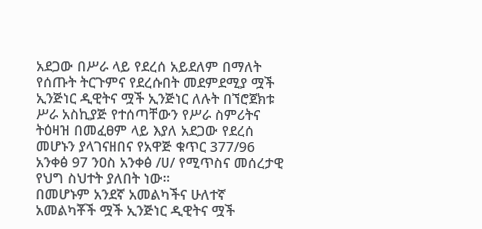አደጋው በሥራ ላይ የደረሰ አይደለም በማለት የሰጡት ትርጉምና የደረሱበት መደምደሚያ ሟች ኢንጅነር ዲዊትና ሟች ኢንጅነር ለሉት በኘሮጀክቱ ሥራ አስኪያጅ የተሰጣቸውን የሥራ ስምሪትና ትዕዛዝ በመፈፀም ላይ እያለ አደጋው የደረሰ መሆኑን ያላገናዘበና የአዋጅ ቁጥር 377/96 አንቀፅ 97 ንዐስ አንቀፅ /ሀ/ የሚጥስና መሰረታዊ የህግ ስህተት ያለበት ነው።
በመሆኑም አንደኛ አመልካችና ሁለተኛ አመልካቾች ሟች ኢንጅነር ዲዊትና ሟች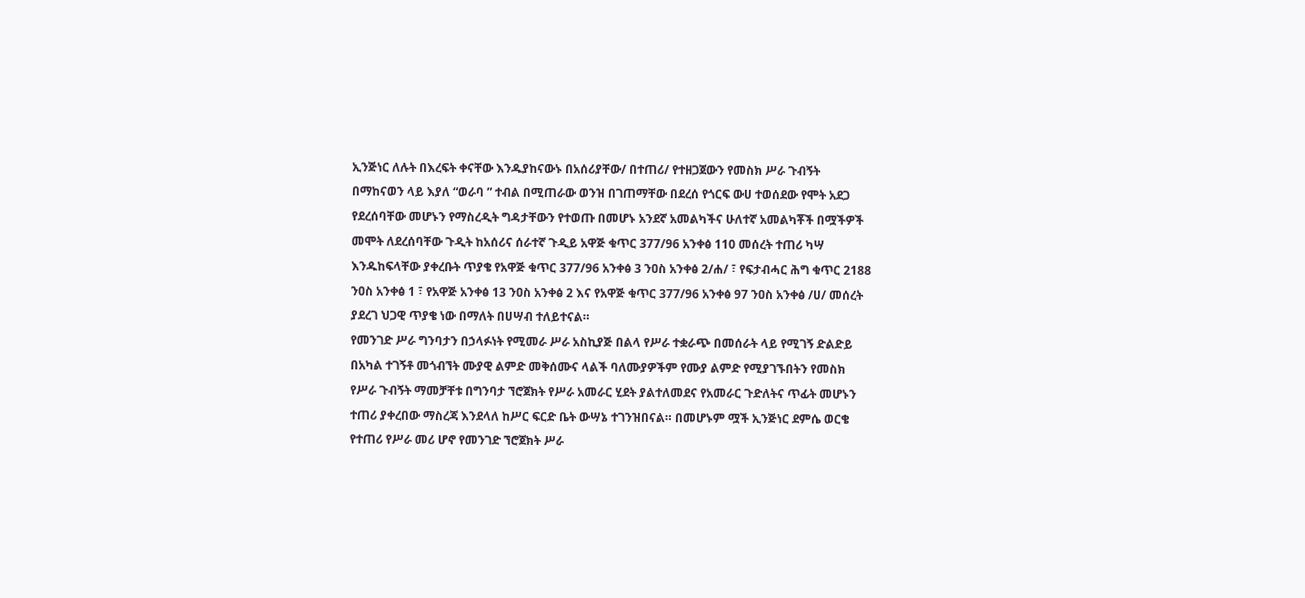ኢንጅነር ለሉት በእረፍት ቀናቸው እንዱያከናውኑ በአሰሪያቸው/ በተጠሪ/ የተዘጋጀውን የመስክ ሥራ ጉብኝት በማከናወን ላይ እያለ “ወራባ ” ተብል በሚጠራው ወንዝ በገጠማቸው በደረሰ የጎርፍ ውሀ ተወሰደው የሞት አደጋ የደረሰባቸው መሆኑን የማስረዲት ግዳታቸውን የተወጡ በመሆኑ አንደኛ አመልካችና ሁለተኛ አመልካቾች በሟችዎች መሞት ለደረሰባቸው ጉዲት ከአሰሪና ሰራተኛ ጉዲይ አዋጅ ቁጥር 377/96 አንቀፅ 110 መሰረት ተጠሪ ካሣ እንዱከፍላቸው ያቀረቡት ጥያቄ የአዋጅ ቁጥር 377/96 አንቀፅ 3 ንዐስ አንቀፅ 2/ሐ/ ፣ የፍታብሓር ሕግ ቁጥር 2188 ንዐስ አንቀፅ 1 ፣ የአዋጅ አንቀፅ 13 ንዐስ አንቀፅ 2 እና የአዋጅ ቁጥር 377/96 አንቀፅ 97 ንዐስ አንቀፅ /ሀ/ መሰረት ያደረገ ህጋዊ ጥያቄ ነው በማለት በሀሣብ ተለይተናል።
የመንገድ ሥራ ግንባታን በኃላፉነት የሚመራ ሥራ አስኪያጅ በልላ የሥራ ተቋራጭ በመሰራት ላይ የሚገኝ ድልድይ በአካል ተገኝቶ መጎብኘት ሙያዊ ልምድ መቅሰሙና ላልች ባለሙያዎችም የሙያ ልምድ የሚያገኙበትን የመስክ የሥራ ጉብኝት ማመቻቸቱ በግንባታ ኘሮጀክት የሥራ አመራር ሂደት ያልተለመደና የአመራር ጉድለትና ጥፊት መሆኑን ተጠሪ ያቀረበው ማስረጃ እንደላለ ከሥር ፍርድ ቤት ውሣኔ ተገንዝበናል። በመሆኑም ሟች ኢንጅነር ደምሴ ወርቄ የተጠሪ የሥራ መሪ ሆኖ የመንገድ ኘሮጀክት ሥራ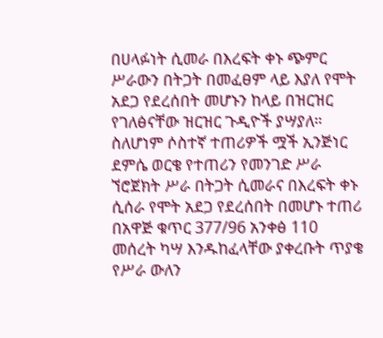በሀላፉነት ሲመራ በእረፍት ቀኑ ጭምር ሥራውን በትጋት በመፈፀም ላይ እያለ የሞት አደጋ የደረሰበት መሆኑን ከላይ በዝርዝር የገለፅናቸው ዝርዝር ጉዲዮች ያሣያለ። ስለሆነም ሶስተኛ ተጠሪዎች ሟች ኢንጅነር ደምሴ ወርቄ የተጠሪን የመንገድ ሥራ ኘሮጀክት ሥራ በትጋት ሲመራና በእረፍት ቀኑ ሲሰራ የሞት አደጋ የደረሰበት በመሆኑ ተጠሪ በአዋጅ ቁጥር 377/96 አንቀፅ 110 መሰረት ካሣ እንዱከፈላቸው ያቀረቡት ጥያቄ የሥራ ውለን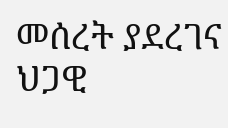መሰረት ያደረገና ህጋዊ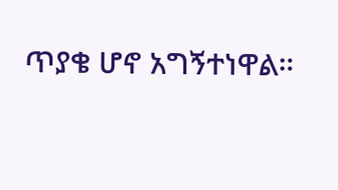ጥያቄ ሆኖ አግኝተነዋል።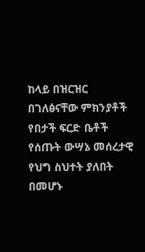ከላይ በዝርዝር በገለፅናቸው ምክንያቶች የበታች ፍርድ ቤቶች የሰጡት ውሣኔ መሰረታዊ የህግ ስህተት ያለበት በመሆኑ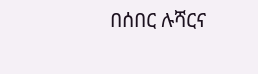በሰበር ሉሻርና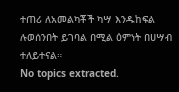ተጠሪ ለአመልካቾች ካሣ እንዱከፍል ሉወሰንበት ይገባል በሚል ዕምነት በሀሣብ ተለይተናል።
No topics extracted.